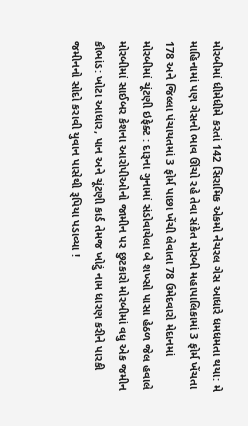મોરબીમાં ધીમેધીમે કરતાં 142 સિરામિક એકમો નેચરલ ગેસ આધારે ધમધમતા થયા: મે માહિનામાં પણ ગેસનો ભાવ ઊંચો રહે તેવા સંકેત મોરબી મહાપાલિકામાં 3 ફોર્મ ખેંચતા 178 અને જિલ્લા પંચાયતમાં 3 ફોર્મ પાછા ખેંચી લેવાતા 78 ઉમેદવારો મેદાનમાં મોરબીમાં ચૂંટણી ઇફેક્ટ : દારૂના ગુનામાં સંડોવાયેલા બે શખ્સો પાસા હેઠળ જેલ હવાલે મોરબીમાં સાઈબર કેશના આરોપીઓનો જામીન પર છુટકારો મોરબીમાં વધુ એક જમીન કૌભાંડ: ખોટા આધાર, પાન અને ચૂંટણી કાર્ડ તેમજ ખોટું નામ ધારણ કરીને પારકી જમીનનો સોદો કરાવી યુવાન પાસેથી રૂપિયા પડાવ્યા !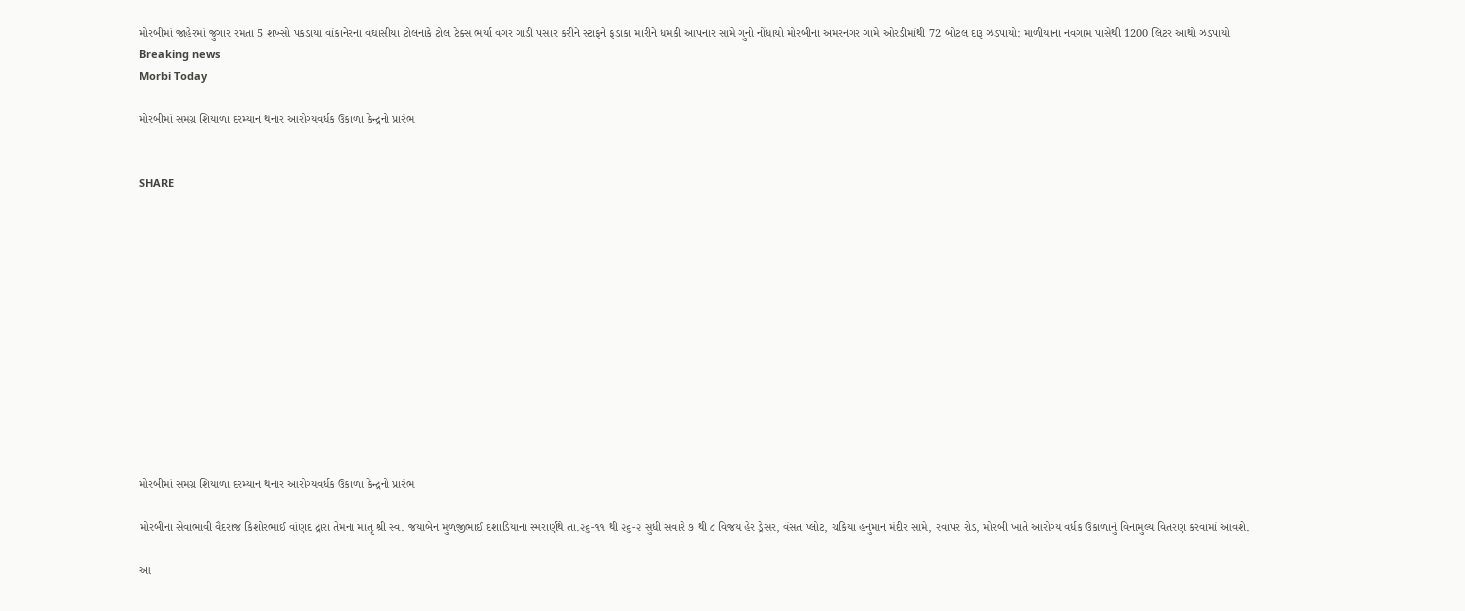મોરબીમાં જાહેરમાં જુગાર રમતા 5 શખ્સો પકડાયા વાંકાનેરના વઘાસીયા ટોલનાકે ટોલ ટેક્સ ભર્યા વગર ગાડી પસાર કરીને સ્ટાફને ફડાકા મારીને ધમકી આપનાર સામે ગુનો નોંધાયો મોરબીના અમરનગર ગામે ઓરડીમાંથી 72 બોટલ દારૂ ઝડપાયો: માળીયાના નવગામ પાસેથી 1200 લિટર આથો ઝડપાયો
Breaking news
Morbi Today

મોરબીમાં સમગ્ર શિયાળા દરમ્યાન થનાર આરોગ્યવર્ધક ઉકાળા કેન્દ્રનો પ્રારંભ


SHARE













મોરબીમાં સમગ્ર શિયાળા દરમ્યાન થનાર આરોગ્યવર્ધક ઉકાળા કેન્દ્રનો પ્રારંભ

મોરબીના સેવાભાવી વૈદરાજ કિશોરભાઈ વાંણદ દ્રારા તેમના માતૃ શ્રી સ્વ. જયાબેન મુળજીભાઈ દશાડિયાના સ્મરાર્ણથે તા.૨૬-૧૧ થી ૨૬-૨ સુધી સવારે ૭ થી ૮ વિજય હેર ડ્રેસર, વંસત પ્લોટ, ચકિયા હનુમાન મંદીર સામે, રવાપર રોડ, મોરબી ખાતે આરોગ્ય વર્ધક ઉકાળાનું વિનામુલ્ય વિતરણ કરવામાં આવશે.

આ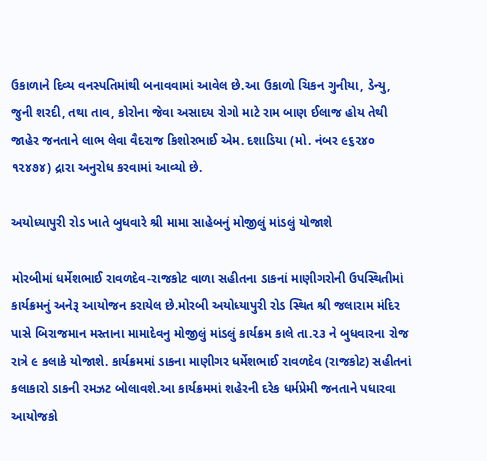ઉકાળાને દિવ્ય વનસ્પતિમાંથી બનાવવામાં આવેલ છે.આ ઉકાળો ચિકન ગુનીયા, ડેન્યુ, જુની શરદી, તથા તાવ, કોરોના જેવા અસાદય રોગો માટે રામ બાણ ઈલાજ હોય તેથી જાહેર જનતાને લાભ લેવા વૈદરાજ કિશોરભાઈ એમ. દશાડિયા (મો. નંબર ૯૬૨૪૦ ૧૨૪૭૪) દ્રારા અનુરોધ કરવામાં આવ્યો છે.

અયોધ્યાપુરી રોડ ખાતે બુધવારે શ્રી મામા સાહેબનું મોજીલું માંડલું યોજાશે

મોરબીમાં ધર્મેશભાઈ રાવળદેવ-રાજકોટ વાળા સહીતના ડાકનાં માણીગરોની ઉપસ્થિતીમાં કાર્યક્રમનું અનેરૂ આયોજન કરાયેલ છે.મોરબી અયોધ્યાપુરી રોડ સ્થિત શ્રી જલારામ મંદિર પાસે બિરાજમાન મસ્તાના મામાદેવનુ મોજીલું માંડલું કાર્યક્રમ કાલે તા.૨૩ ને બુધવારના રોજ રાત્રે ૯ કલાકે યોજાશે. કાર્યક્રમમાં ડાકના માણીગર ધર્મેશભાઈ રાવળદેવ (રાજકોટ) સહીતનાં કલાકારો ડાકની રમઝટ બોલાવશે.આ કાર્યક્રમમાં શહેરની દરેક ધર્મપ્રેમી જનતાને પધારવા આયોજકો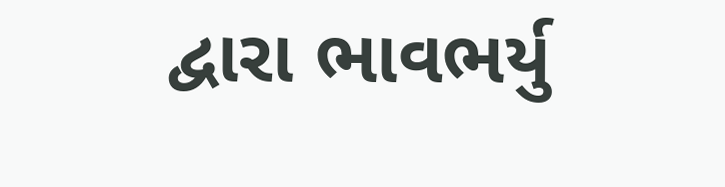દ્વારા ભાવભર્યુ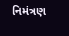નિમંત્રણ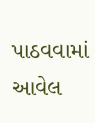પાઠવવામાં આવેલ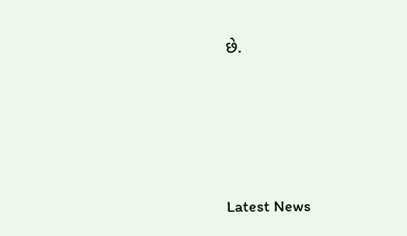છે.






Latest News